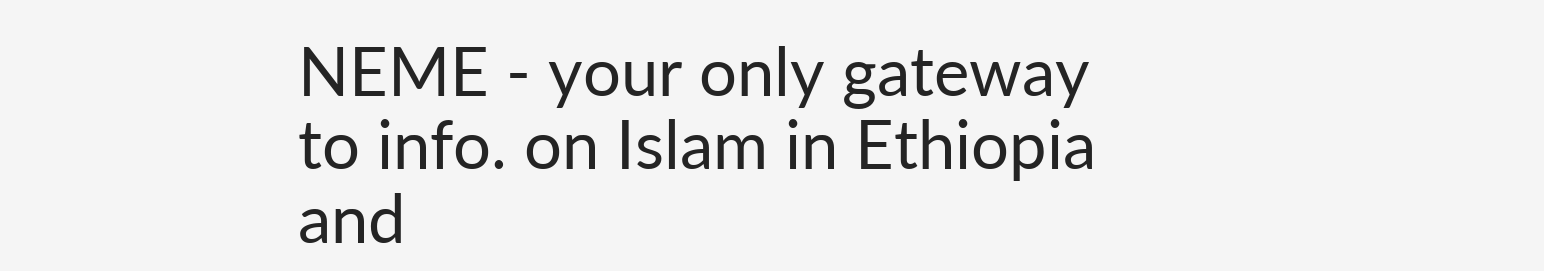NEME - your only gateway to info. on Islam in Ethiopia and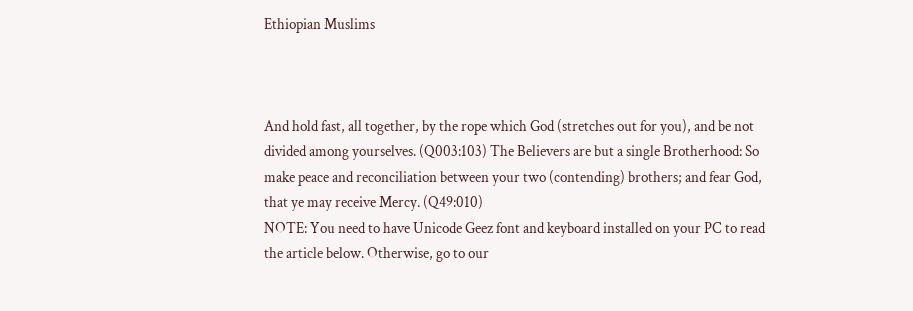Ethiopian Muslims



And hold fast, all together, by the rope which God (stretches out for you), and be not divided among yourselves. (Q003:103) The Believers are but a single Brotherhood: So make peace and reconciliation between your two (contending) brothers; and fear God, that ye may receive Mercy. (Q49:010)
NOTE: You need to have Unicode Geez font and keyboard installed on your PC to read the article below. Otherwise, go to our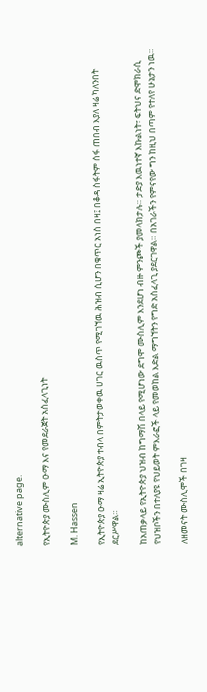alternative page.

የኢትዮጵያ ሙስሊም ዑማ እና የመደራጀት አስፈላጊነት

M. Hassen

የኢትዮጵያ ዑማ ዛሬ ኢትዮጵያ ተብላ በምትታወቀዉ ሀገር ዉስጥ የሚገኘዉ ሕዝብ ሲሆን በቁጥር አነስ በዛ፤ በቆዳ ስፋትም ሰፋ ጠበብ እያለ ዛሬ ካለንበት ደርሥዋል።

ከአጠቃላይ የኢትዮጵያ ህዝብ ከግማሽ በላይ የሚሆነው ደግሞ ሙስሊም እንደሆነ ብዙ ምንጮች ያመላክታሉ። ታድያ እዉነተኛ እኩልነት፣ ፍትህና ድሞክራሲ የህዝቦችን በተለያዩ የህይወት ምእራፎች ላይ የመወከል እድል ማግኘትን የግድ አስፈላጊ ያደርገዋል። በአገራችን የምናየው ግን ከዚህ በጣም የተለየ ሁኔታን ነዉ።

ለዘመናት ሙስሊሞች በገዛ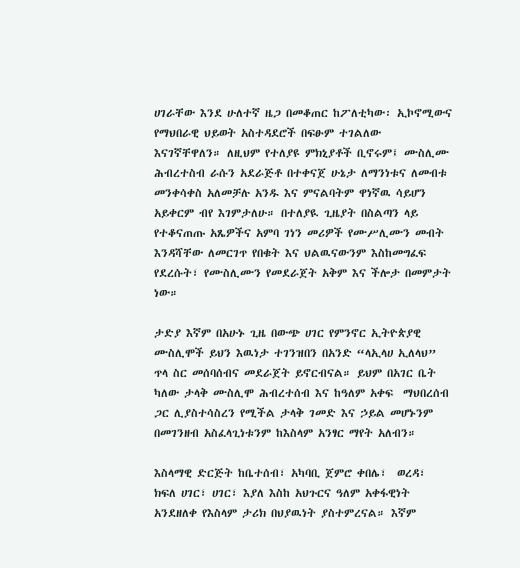ሀገራቸው እንደ ሁለተኛ ዜጋ በመቆጠር ከፖለቲካው፡ ኢኮኖሚውና የማህበራዊ ህይወት አስተዳደሮች በፍፁም ተገልለው እናገኛቸዋለን። ለዚህም የተለያዩ ምክኒያቶች ቢኖሩም፤ ሙስሊሙ ሕብረተስብ ራሱን አደራጅቶ በተቀናጀ ሁኔታ ለማንነቱና ለመብቱ መንቀሳቀስ አለመቻሉ አንዱ እና ምናልባትም ዋነኛዉ ሳይሆን አይቀርም ብየ እገምታለሁ። በተለያዪ ጊዜያት በስልጣን ላይ የተቆናጠጡ አጼዎችና አምባ ገነን መሪዎች የሙሥሊሙን መብት እንዳሻቸው ለመርገጥ የበቁት እና ህልዉናውንም እስከመግፈፍ የደረሱት፣ የሙስሊሙን የመደራጀት አቅም እና ችሎታ በመምታት ነው።

ታድያ እኛም በአሁኑ ጊዜ በውጭ ሀገር የምንኖር ኢትዮጵያዊ ሙስሊሞች ይህን እዉነታ ተገንዝበን በአንድ “ላኢላሀ ኢለላህ” ጥላ ስር መሰባሰብና መደራጀት ይኖርብናል። ይህም በአገር ቤት ካለው ታላቅ ሙስሊሞ ሕብረተሰብ እና ከዓለም አቀፍ  ማህበረሰብ ጋር ሊያስተሳስረን የሚችል ታላቅ ገመድ እና ኃይል መሆኑንም በመገንዘብ አስፈላጊነቱንም ከእስላም አንፃር ማየት አለብን።

እስላማዊ ድርጅት ከቤተሰብ፣ አካባቢ ጀምሮ ቀበሌ፣  ወረዳ፣ ክፍለ ሀገር፣ ሀገር፣ እያለ እስከ አህጉርና ዓለም አቀፋዊነት አንደዘለቀ የእስላም ታሪክ በህያዉነት ያስተምረናል። እኛም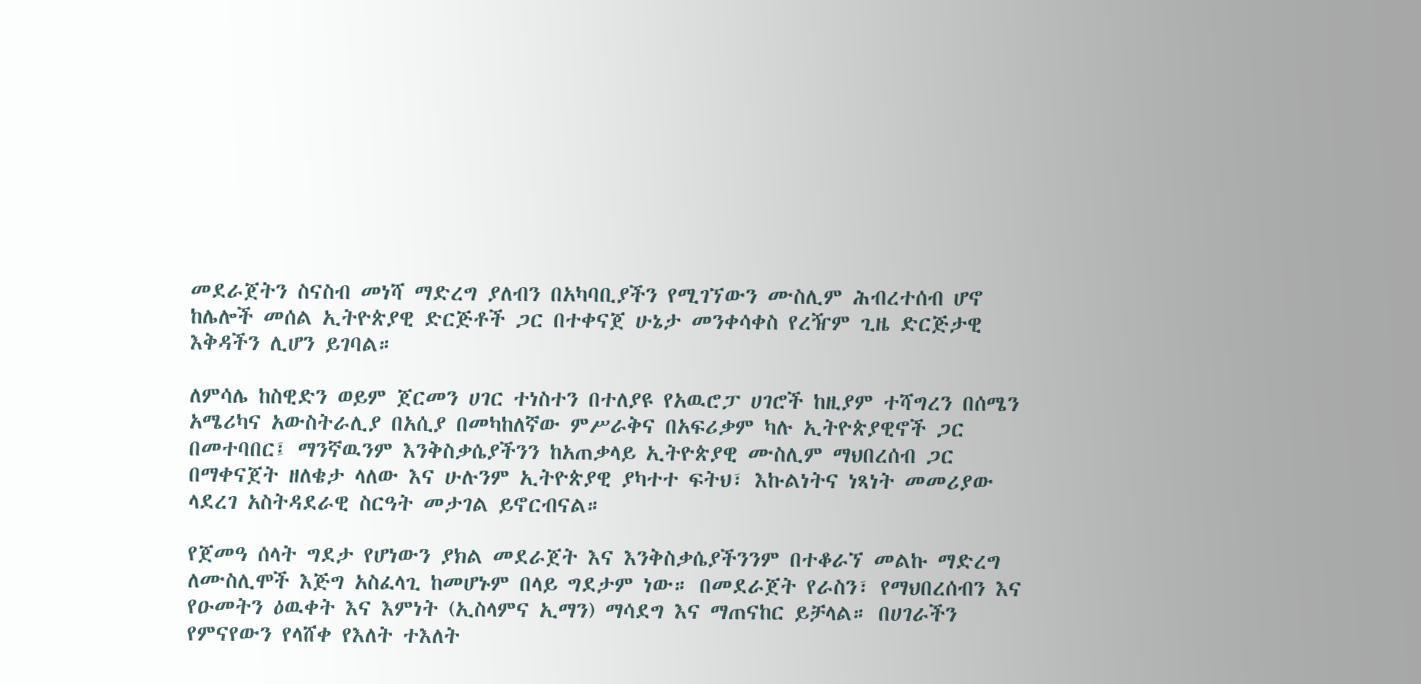መደራጀትን ስናስብ መነሻ ማድረግ ያለብን በአካባቢያችን የሚገኘውን ሙስሊም ሕብረተሰብ ሆኖ ከሌሎች መሰል ኢትዮጵያዊ ድርጅቶች ጋር በተቀናጀ ሁኔታ መንቀሳቀስ የረዥም ጊዜ ድርጅታዊ እቅዳችን ሊሆን ይገባል።

ለምሳሌ ከስዊድን ወይም ጀርመን ሀገር ተነስተን በተለያዩ የአዉሮፓ ሀገሮች ከዚያም ተሻግረን በሰሜን አሜሪካና አውስትራሊያ በአሲያ በመካከለኛው ምሥራቅና በአፍሪቃም ካሉ ኢትዮጵያዊኖች ጋር በመተባበር፤ ማንኛዉንም እንቅስቃሴያችንን ከአጠቃላይ ኢትዮጵያዊ ሙስሊም ማህበረሰብ ጋር በማቀናጀት ዘለቄታ ላለው እና ሁሉንም ኢትዮጵያዊ ያካተተ ፍትህ፣ እኩልነትና ነጻነት መመሪያው ላደረገ አስትዳደራዊ ስርዓት መታገል ይኖርብናል።

የጀመዓ ሰላት ግደታ የሆነውን ያክል መደራጀት እና እንቅስቃሴያችንንም በተቆራኘ መልኩ ማድረግ ለሙስሊሞች እጅግ አስፈላጊ ከመሆኑም በላይ ግደታም ነው። በመደራጀት የራስን፣ የማህበረሰብን እና የዑመትን ዕዉቀት እና እምነት (ኢስላምና ኢማን) ማሳደግ እና ማጠናከር ይቻላል። በሀገራችን የምናየውን የላሸቀ የእለት ተእለት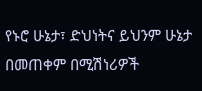የኑሮ ሁኔታ፣ ድህነትና ይህንም ሁኔታ በመጠቀም በሚሽነሪዎች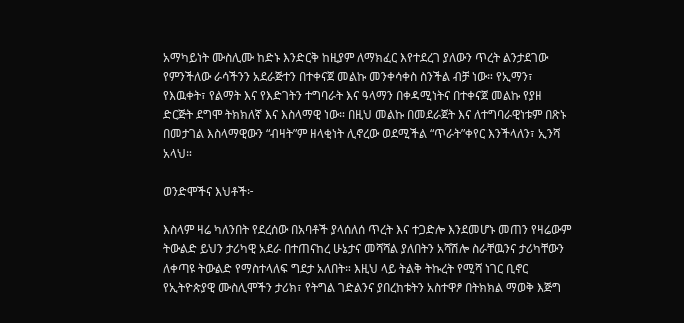አማካይነት ሙስሊሙ ከድኑ እንድርቅ ከዚያም ለማክፈር እየተደረገ ያለውን ጥረት ልንታደገው የምንችለው ራሳችንን አደራጅተን በተቀናጀ መልኩ መንቀሳቀስ ስንችል ብቻ ነው። የኢማን፣ የእዉቀት፣ የልማት እና የእድገትን ተግባራት እና ዓላማን በቀዳሚነትና በተቀናጀ መልኩ የያዘ ድርጅት ደግሞ ትክክለኛ እና እስላማዊ ነው። በዚህ መልኩ በመደራጀት እና ለተግባራዊነቱም በጽኑ በመታገል እስላማዊውን “ብዛት”ም ዘላቂነት ሊኖረው ወደሚችል “ጥራት”ቀየር እንችላለን፣ ኢንሻ አላህ።

ወንድሞችና እህቶች፦

እስላም ዛሬ ካለንበት የደረሰው በአባቶች ያላሰለሰ ጥረት እና ተጋድሎ እንደመሆኑ መጠን የዛሬውም ትውልድ ይህን ታሪካዊ አደራ በተጠናከረ ሁኔታና መሻሻል ያለበትን አሻሽሎ ስራቸዉንና ታሪካቸውን ለቀጣዩ ትውልድ የማስተላለፍ ግደታ አለበት። እዚህ ላይ ትልቅ ትኩረት የሚሻ ነገር ቢኖር የኢትዮጵያዊ ሙስሊሞችን ታሪክ፣ የትግል ገድልንና ያበረከቱትን አስተዋፆ በትክክል ማወቅ እጅግ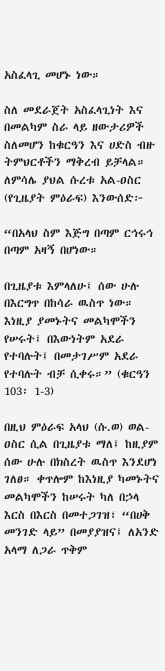አስፈላጊ መሆኑ ነው።

ስለ መደራጀት አስፈላጊነት እና በመልካም ስራ ላይ ዘውታሪዎች ስለመሆን ከቁርዓን እና ሀድስ ብዙ ትምህርቶችን ማቅረብ ይቻላል። ለምሳሌ ያህል ሱረቱ አል-ዐስር (የጊዜያት ምዕራፍ) እንውሰድ፦

“በአላህ ስም እጅግ በጣም ርኅሩኅ በጣም አዛኝ በሆነው።

በጊዜያቱ እምላለሁ፤ ሰው ሁሉ በእርግጥ በከሳራ ዉስጥ ነው። እነዚያ ያመኑትና መልካሞችን የሠሩት፤ በእውነትም አደራ የተባሉት፤ በመታገሥም አደራ የተባሉት ብቻ ሲቀሩ።” (ቁርዓን 103፡ 1-3)

በዚህ ምዕራፍ አላህ (ሱ.ወ) ወል-ዐስር ሲል በጊዜያቱ ማለ፤ ከዚያም ሰው ሁሉ በክስረት ዉስጥ እንደሆነ ገለፀ። ቀጥሎም ከእነዚያ ካመኑትና መልካሞችን ከሠሩት ካለ በኃላ እርስ በእርስ በመተጋገዝ፣ “በሀቅ መንገድ ላይ” በመያያዝና፤ ለአንድ አላማ ለጋራ ጥቅም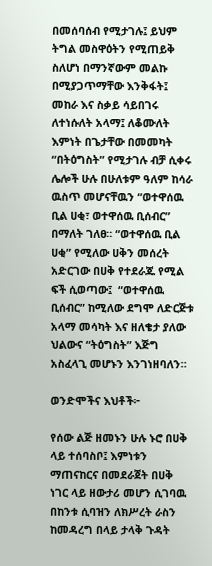በመሰባሰብ የሚታገሉ፤ ይህም ትግል መስዋዕትን የሚጠይቅ ስለሆነ በማንኛውም መልኩ በሚያጋጥማቸው እንቅፋት፤ መከራ እና ስቃይ ሳይበገሩ ለተነሱለት አላማ፤ ለቆሙለት እምነት በጌታቸው በመመካት “በትዕግስት” የሚታገሉ ብቻ ሲቀሩ ሌሎች ሁሉ በሁለቱም ዓለም ከሳራ ዉስጥ መሆናቸዉን “ወተዋሰዉ ቢል ሀቂ፣ ወተዋሰዉ ቢሰብር” በማለት ገለፀ። “ወተዋሰዉ ቢል ሀቂ” የሚለው ሀቅን መሰረት አድርገው በሀቅ የተደራጁ የሚል ፍች ሲወጣው፤  “ወተዋሰዉ ቢሰብር” ከሚለው ደግሞ ለድርጅቱ አላማ መሳካት እና ዘለቄታ ያለው ህልውና “ትዕግስት” እጅግ አስፈላጊ መሆኑን እንገነዘባለን።

ወንድሞችና እህቶች፦

የሰው ልጅ ዘመኑን ሁሉ ኑሮ በሀቅ ላይ ተሰባስቦ፤ እምነቱን ማጠናከርና በመደራጀት በሀቅ ነገር ላይ ዘውታሪ መሆን ሲገባዉ በከንቱ ሲባዝን ለክሥረት ራስን ከመዳረግ በላይ ታላቅ ጉዳት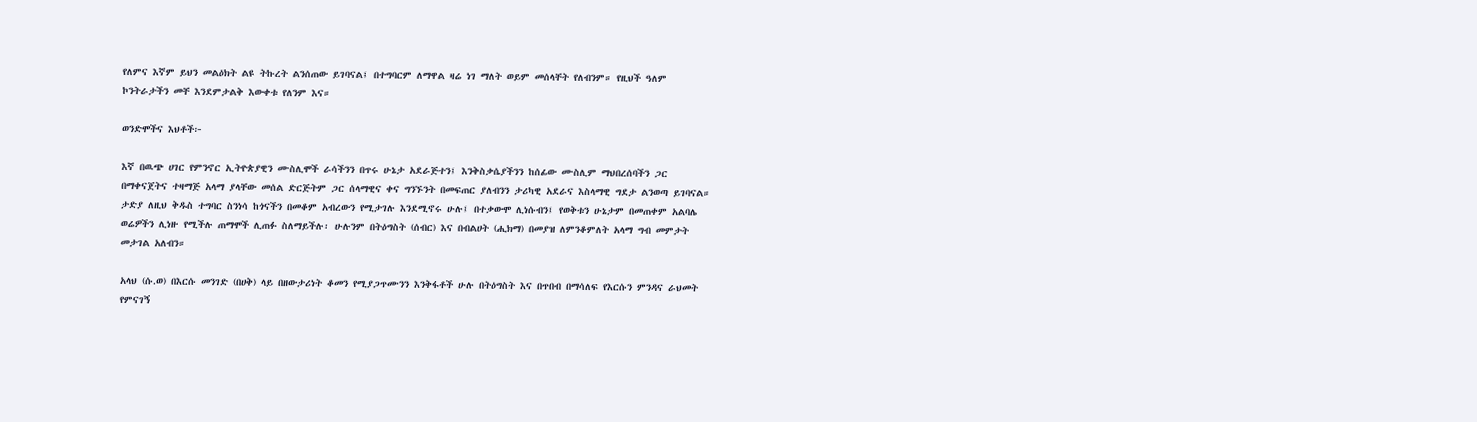የለምና እኛም ይህን መልዕክት ልዩ ትኩረት ልንሰጠው ይገባናል፤ በተግባርም ለማዋል ዛሬ ነገ ማለት ወይም መሰላቸት የለብንም። የዚህች ዓለም ኮንትራታችን መቸ እንደምታልቅ እውቀቱ የለንም እና።

ወንድሞችና እህቶች፦

እኛ በዉጭ ሀገር የምንኖር ኢትዮጵያዊን ሙስሊሞች ራሳችንን በጥሩ ሁኔታ አደራጅተን፤ እንቅስቃሴያችንን ከሰፊው ሙስሊም ማህበረሰባችን ጋር በማቀናጀትና ተዛማጅ አላማ ያላቸው መሰል ድርጅትም ጋር ሰላማዊና ቀና ግንኙንት በመፍጠር ያለብንን ታሪካዊ አደራና እስላማዊ ግደታ ልንወጣ ይገባናል። ታድያ ለዚህ ቅዱስ ተግባር ስንነሳ ከጎናችን በመቆም አብረውን የሚታገሉ እንደሚኖሩ ሁሉ፤ በተቃውሞ ሊነሱብን፤ የወቅቱን ሁኔታም በመጠቀም አልባሌ ወሬዎችን ሊነዙ የሚችሉ ጠማሞች ሊጠፉ ስለማይችሉ፡ ሁሉንም በትዕግስት (ሰብር) እና በብልሀት (ሒክማ) በመያዝ ለምንቆምለት አላማ ግብ መምታት መታገል አለብን።

አላህ (ሱ.ወ) በእርሱ መንገድ (በሀቅ) ላይ በዘውታሪነት ቆመን የሚያጋጥሙንን እንቅፋቶች ሁሉ በትዕግስት እና በጥበብ በማሳለፍ የእርሱን ምንዳና ራህመት የምናገኝ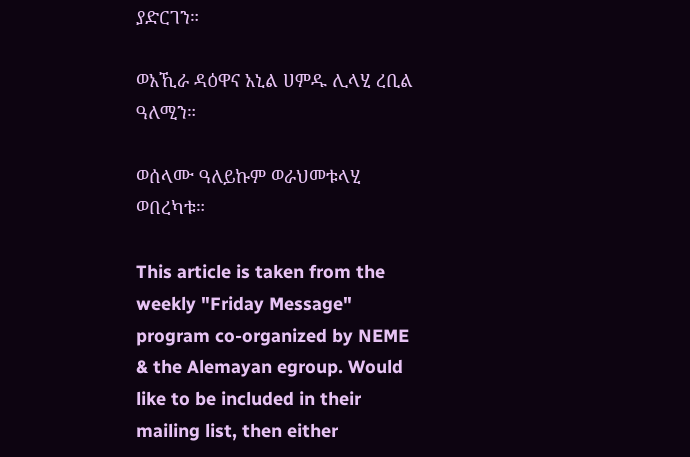ያድርገን።

ወአኺራ ዳዕዋና አኒል ሀምዱ ሊላሂ ረቢል ዓለሚን።

ወሰላሙ ዓለይኩም ወራህመቱላሂ ወበረካቱ።

This article is taken from the weekly "Friday Message" program co-organized by NEME & the Alemayan egroup. Would like to be included in their mailing list, then either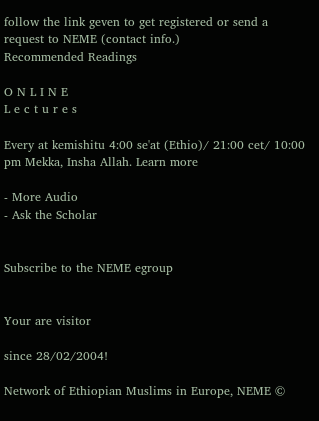follow the link geven to get registered or send a request to NEME (contact info.)
Recommended Readings

O N L I N E
L e c t u r e s

Every at kemishitu 4:00 se'at (Ethio)/ 21:00 cet/ 10:00 pm Mekka, Insha Allah. Learn more

- More Audio
- Ask the Scholar


Subscribe to the NEME egroup


Your are visitor

since 28/02/2004!

Network of Ethiopian Muslims in Europe, NEME ©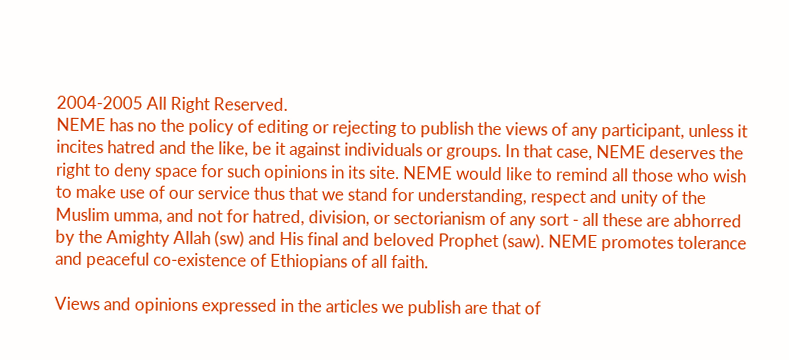2004-2005 All Right Reserved.
NEME has no the policy of editing or rejecting to publish the views of any participant, unless it incites hatred and the like, be it against individuals or groups. In that case, NEME deserves the right to deny space for such opinions in its site. NEME would like to remind all those who wish to make use of our service thus that we stand for understanding, respect and unity of the Muslim umma, and not for hatred, division, or sectorianism of any sort - all these are abhorred by the Amighty Allah (sw) and His final and beloved Prophet (saw). NEME promotes tolerance and peaceful co-existence of Ethiopians of all faith.

Views and opinions expressed in the articles we publish are that of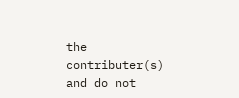the contributer(s) and do not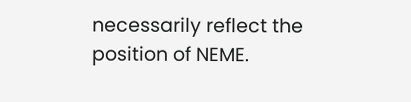necessarily reflect the position of NEME.